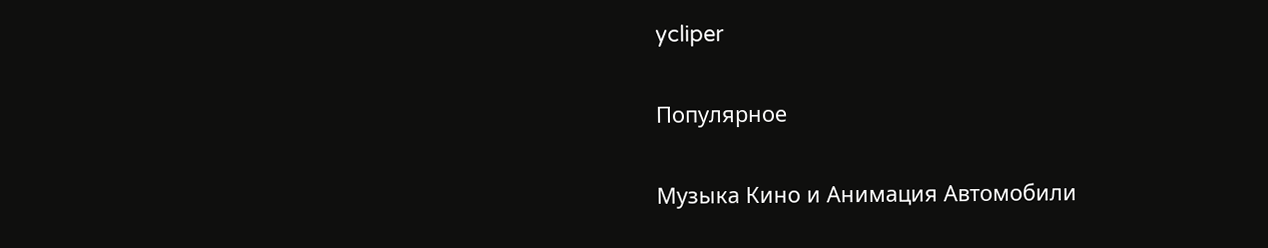ycliper

Популярное

Музыка Кино и Анимация Автомобили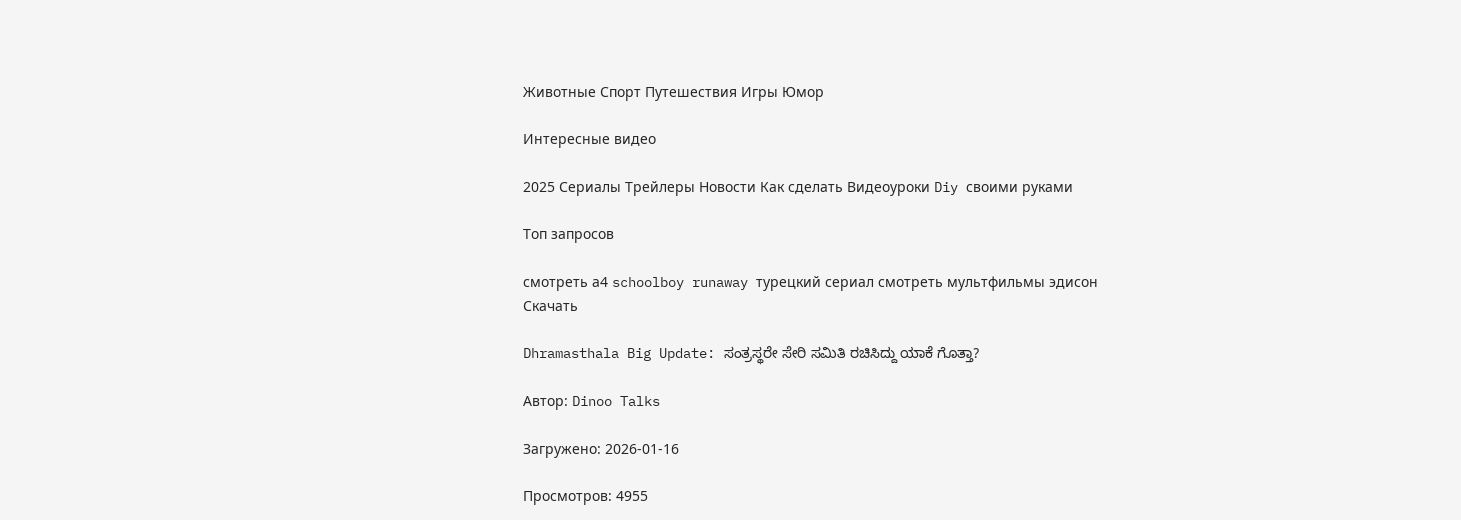Животные Спорт Путешествия Игры Юмор

Интересные видео

2025 Сериалы Трейлеры Новости Как сделать Видеоуроки Diy своими руками

Топ запросов

смотреть а4 schoolboy runaway турецкий сериал смотреть мультфильмы эдисон
Скачать

Dhramasthala Big Update: ಸಂತ್ರಸ್ಥರೇ ಸೇರಿ ಸಮಿತಿ ರಚಿಸಿದ್ದು ಯಾಕೆ ಗೊತ್ತಾ?

Автор: Dinoo Talks

Загружено: 2026-01-16

Просмотров: 4955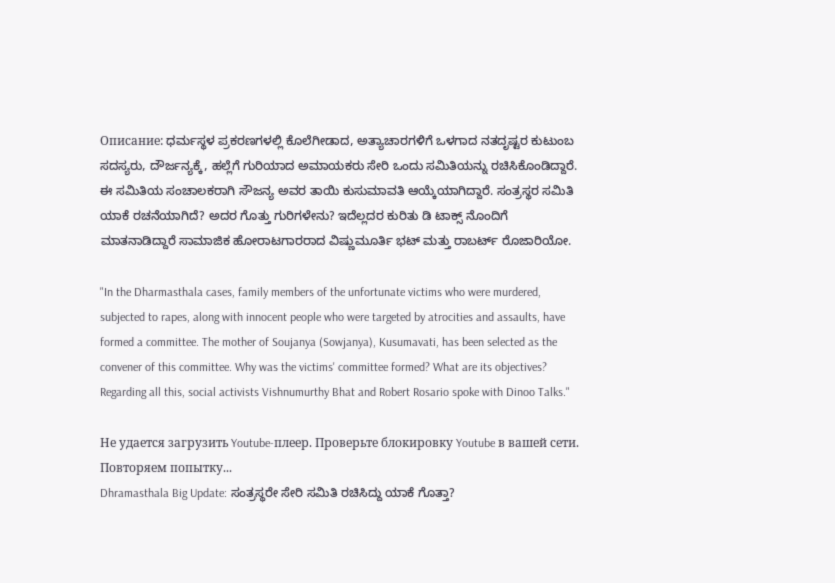Описание: ಧರ್ಮಸ್ಥಳ ಪ್ರಕರಣಗಳಲ್ಲಿ ಕೊಲೆಗೀಡಾದ, ಅತ್ಯಾಚಾರಗಳಿಗೆ ಒಳಗಾದ ನತದೃಷ್ಟರ ಕುಟುಂಬ ಸದಸ್ಯರು, ದೌರ್ಜನ್ಯಕ್ಕೆ, ಹಲ್ಲೆಗೆ ಗುರಿಯಾದ ಅಮಾಯಕರು ಸೇರಿ ಒಂದು ಸಮಿತಿಯನ್ನು ರಚಿಸಿಕೊಂಡಿದ್ದಾರೆ. ಈ ಸಮಿತಿಯ ಸಂಚಾಲಕರಾಗಿ ಸೌಜನ್ಯ ಅವರ ತಾಯಿ ಕುಸುಮಾವತಿ ಆಯ್ಕೆಯಾಗಿದ್ದಾರೆ. ಸಂತ್ರಸ್ಥರ ಸಮಿತಿ ಯಾಕೆ ರಚನೆಯಾಗಿದೆ? ಅದರ ಗೊತ್ತು ಗುರಿಗಳೇನು? ಇದೆಲ್ಲದರ ಕುರಿತು ಡಿ ಟಾಕ್ಸ್‌ ನೊಂದಿಗೆ ಮಾತನಾಡಿದ್ದಾರೆ ಸಾಮಾಜಿಕ ಹೋರಾಟಗಾರರಾದ ವಿಷ್ಣುಮೂರ್ತಿ ಭಟ್‌ ಮತ್ತು ರಾಬರ್ಟ್‌ ರೊಜಾರಿಯೋ.

"In the Dharmasthala cases, family members of the unfortunate victims who were murdered, subjected to rapes, along with innocent people who were targeted by atrocities and assaults, have formed a committee. The mother of Soujanya (Sowjanya), Kusumavati, has been selected as the convener of this committee. Why was the victims' committee formed? What are its objectives? Regarding all this, social activists Vishnumurthy Bhat and Robert Rosario spoke with Dinoo Talks."

Не удается загрузить Youtube-плеер. Проверьте блокировку Youtube в вашей сети.
Повторяем попытку...
Dhramasthala Big Update: ಸಂತ್ರಸ್ಥರೇ ಸೇರಿ ಸಮಿತಿ ರಚಿಸಿದ್ದು ಯಾಕೆ ಗೊತ್ತಾ?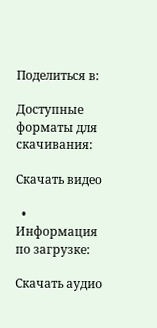Поделиться в:

Доступные форматы для скачивания:

Скачать видео

  • Информация по загрузке:

Скачать аудио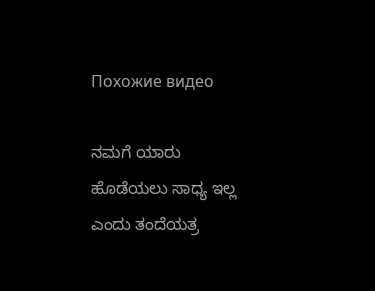Похожие видео

ನಮಗೆ ಯಾರು ಹೊಡೆಯಲು ಸಾಧ್ಯ ಇಲ್ಲ ಎಂದು ತಂದೆಯತ್ರ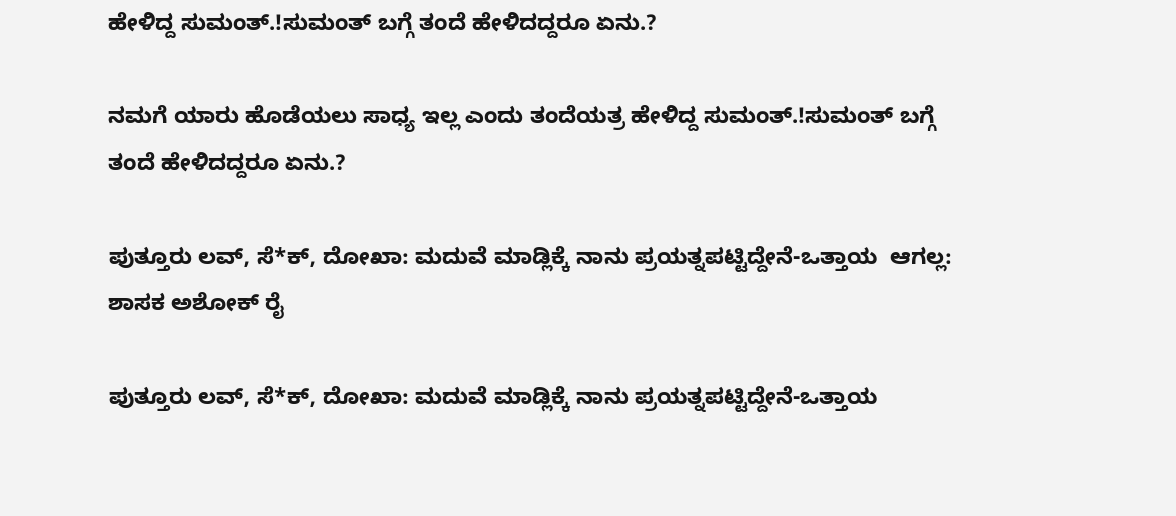ಹೇಳಿದ್ದ ಸುಮಂತ್.!ಸುಮಂತ್ ಬಗ್ಗೆ ತಂದೆ ಹೇಳಿದದ್ದರೂ ಏನು.?

ನಮಗೆ ಯಾರು ಹೊಡೆಯಲು ಸಾಧ್ಯ ಇಲ್ಲ ಎಂದು ತಂದೆಯತ್ರ ಹೇಳಿದ್ದ ಸುಮಂತ್.!ಸುಮಂತ್ ಬಗ್ಗೆ ತಂದೆ ಹೇಳಿದದ್ದರೂ ಏನು.?

ಪುತ್ತೂರು ಲವ್, ಸೆ*ಕ್, ದೋಖಾ: ಮದುವೆ ಮಾಡ್ಲಿಕ್ಕೆ ನಾನು ಪ್ರಯತ್ನಪಟ್ಟಿದ್ದೇನೆ-ಒತ್ತಾಯ  ಆಗಲ್ಲ: ಶಾಸಕ ಅಶೋಕ್ ರೈ

ಪುತ್ತೂರು ಲವ್, ಸೆ*ಕ್, ದೋಖಾ: ಮದುವೆ ಮಾಡ್ಲಿಕ್ಕೆ ನಾನು ಪ್ರಯತ್ನಪಟ್ಟಿದ್ದೇನೆ-ಒತ್ತಾಯ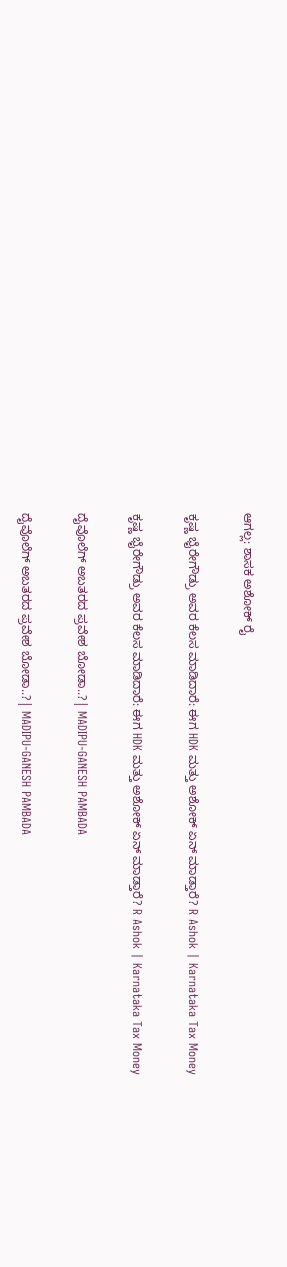ಆಗಲ್ಲ: ಶಾಸಕ ಅಶೋಕ್ ರೈ

ಕೃಷ್ಣ ಭೈರೇಗೌಡ್ರು ಅವರ ಕೆಲಸ‌ ಮಾಡಿದಾರೆ: ಈಗ HDK ಮತ್ತು ಅಶೋಕ್‌ ಏನ್ ಮಾಡ್ತಾರೆ? R Ashok | Karnataka Tax Money

ಕೃಷ್ಣ ಭೈರೇಗೌಡ್ರು ಅವರ ಕೆಲಸ‌ ಮಾಡಿದಾರೆ: ಈಗ HDK ಮತ್ತು ಅಶೋಕ್‌ ಏನ್ ಮಾಡ್ತಾರೆ? R Ashok | Karnataka Tax Money

ದೈವೊಲೆಗ್ ಅಬತರದ ಪ್ರವೇಶ ಬೋಡಾ..?| MADIPU-GANESH PAMBADA

ದೈವೊಲೆಗ್ ಅಬತರದ ಪ್ರವೇಶ ಬೋಡಾ..?| MADIPU-GANESH PAMBADA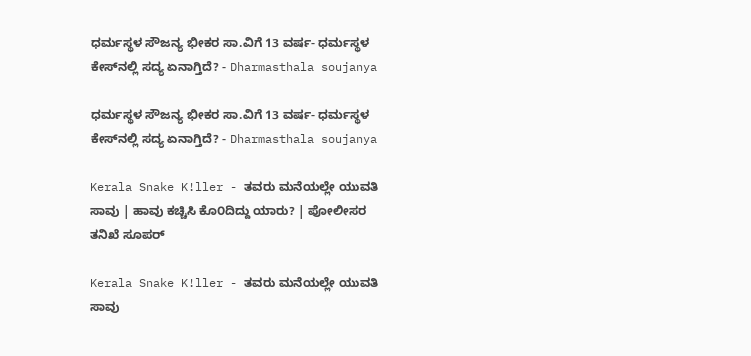ಧರ್ಮಸ್ಥಳ ಸೌಜನ್ಯ ಭೀಕರ ಸಾ‌.ವಿಗೆ 13 ವರ್ಷ- ಧರ್ಮಸ್ಥಳ ಕೇಸ್‌ನಲ್ಲಿ ಸದ್ಯ ಏನಾಗ್ತಿದೆ? - Dharmasthala soujanya

ಧರ್ಮಸ್ಥಳ ಸೌಜನ್ಯ ಭೀಕರ ಸಾ‌.ವಿಗೆ 13 ವರ್ಷ- ಧರ್ಮಸ್ಥಳ ಕೇಸ್‌ನಲ್ಲಿ ಸದ್ಯ ಏನಾಗ್ತಿದೆ? - Dharmasthala soujanya

Kerala Snake K!ller - ತವರು ಮನೆಯಲ್ಲೇ ಯುವತಿ ಸಾವು | ಹಾವು ಕಚ್ಚಿಸಿ ಕೊ೦ದಿದ್ದು ಯಾರು? | ಪೋಲೀಸರ ತನಿಖೆ ಸೂಪರ್

Kerala Snake K!ller - ತವರು ಮನೆಯಲ್ಲೇ ಯುವತಿ ಸಾವು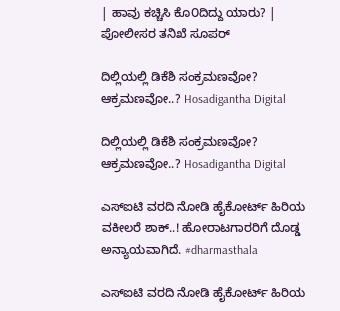| ಹಾವು ಕಚ್ಚಿಸಿ ಕೊ೦ದಿದ್ದು ಯಾರು? | ಪೋಲೀಸರ ತನಿಖೆ ಸೂಪರ್

ದಿಲ್ಲಿಯಲ್ಲಿ ಡಿಕೆಶಿ ಸಂಕ್ರಮಣವೋ? ಆಕ್ರಮಣವೋ..? Hosadigantha Digital

ದಿಲ್ಲಿಯಲ್ಲಿ ಡಿಕೆಶಿ ಸಂಕ್ರಮಣವೋ? ಆಕ್ರಮಣವೋ..? Hosadigantha Digital

ಎಸ್‌ಐಟಿ ವರದಿ ನೋಡಿ ಹೈಕೋರ್ಟ್‌ ಹಿರಿಯ ವಕೀಲರೆ ಶಾಕ್‌..! ಹೋರಾಟಗಾರರಿಗೆ ದೊಡ್ಡ ಅನ್ಯಾಯವಾಗಿದೆ. #dharmasthala

ಎಸ್‌ಐಟಿ ವರದಿ ನೋಡಿ ಹೈಕೋರ್ಟ್‌ ಹಿರಿಯ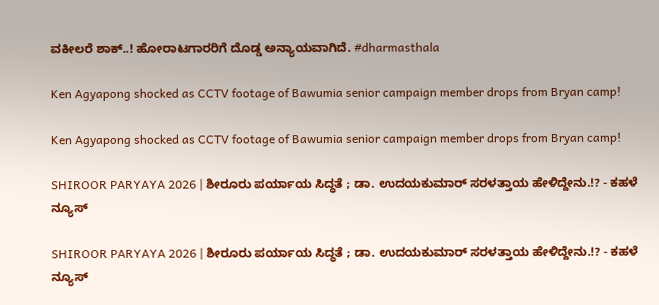ವಕೀಲರೆ ಶಾಕ್‌..! ಹೋರಾಟಗಾರರಿಗೆ ದೊಡ್ಡ ಅನ್ಯಾಯವಾಗಿದೆ. #dharmasthala

Ken Agyapong shocked as CCTV footage of Bawumia senior campaign member drops from Bryan camp!

Ken Agyapong shocked as CCTV footage of Bawumia senior campaign member drops from Bryan camp!

SHIROOR PARYAYA 2026 | ಶೀರೂರು ಪರ್ಯಾಯ ಸಿದ್ಧತೆ ; ಡಾ. ಉದಯಕುಮಾರ್ ಸರಳತ್ತಾಯ ಹೇಳಿದ್ದೇನು.!? - ಕಹಳೆ ನ್ಯೂಸ್

SHIROOR PARYAYA 2026 | ಶೀರೂರು ಪರ್ಯಾಯ ಸಿದ್ಧತೆ ; ಡಾ. ಉದಯಕುಮಾರ್ ಸರಳತ್ತಾಯ ಹೇಳಿದ್ದೇನು.!? - ಕಹಳೆ ನ್ಯೂಸ್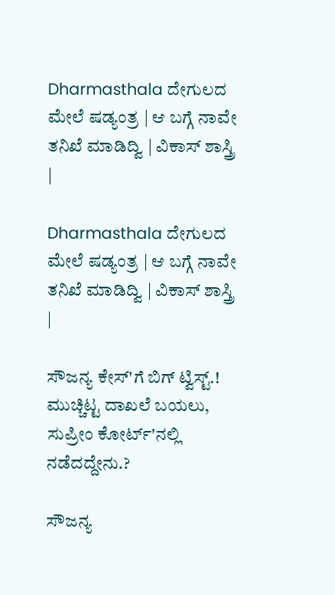Dharmasthala ದೇಗುಲದ ಮೇಲೆ ಷಡ್ಯಂತ್ರ | ಆ ಬಗ್ಗೆ ನಾವೇ ತನಿಖೆ ಮಾಡಿದ್ವಿ | ವಿಕಾಸ್ ಶಾಸ್ತ್ರಿ |

Dharmasthala ದೇಗುಲದ ಮೇಲೆ ಷಡ್ಯಂತ್ರ | ಆ ಬಗ್ಗೆ ನಾವೇ ತನಿಖೆ ಮಾಡಿದ್ವಿ | ವಿಕಾಸ್ ಶಾಸ್ತ್ರಿ |

ಸೌಜನ್ಯ ಕೇಸ್'ಗೆ ಬಿಗ್ ಟ್ವಿಸ್ಟ್.! ಮುಚ್ಚಿಟ್ಟ ದಾಖಲೆ ಬಯಲು, ಸುಪ್ರೀಂ ಕೋರ್ಟ್'ನಲ್ಲಿ ನಡೆದದ್ದೇನು.?

ಸೌಜನ್ಯ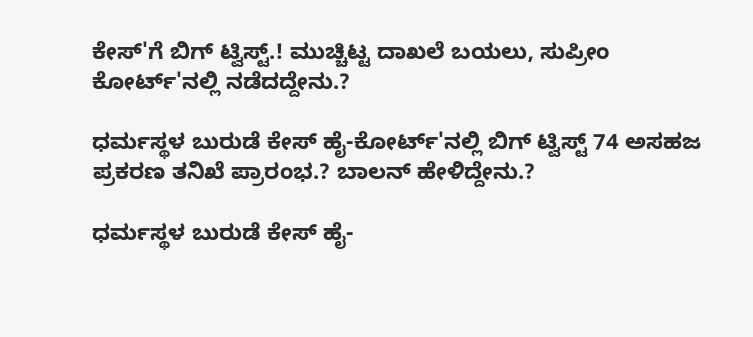ಕೇಸ್'ಗೆ ಬಿಗ್ ಟ್ವಿಸ್ಟ್.! ಮುಚ್ಚಿಟ್ಟ ದಾಖಲೆ ಬಯಲು, ಸುಪ್ರೀಂ ಕೋರ್ಟ್'ನಲ್ಲಿ ನಡೆದದ್ದೇನು.?

ಧರ್ಮಸ್ಥಳ ಬುರುಡೆ ಕೇಸ್ ಹೈ-ಕೋರ್ಟ್'ನಲ್ಲಿ ಬಿಗ್ ಟ್ವಿಸ್ಟ್ 74 ಅಸಹಜ ಪ್ರಕರಣ ತನಿಖೆ ಪ್ರಾರಂಭ.? ಬಾಲನ್ ಹೇಳಿದ್ದೇನು.?

ಧರ್ಮಸ್ಥಳ ಬುರುಡೆ ಕೇಸ್ ಹೈ-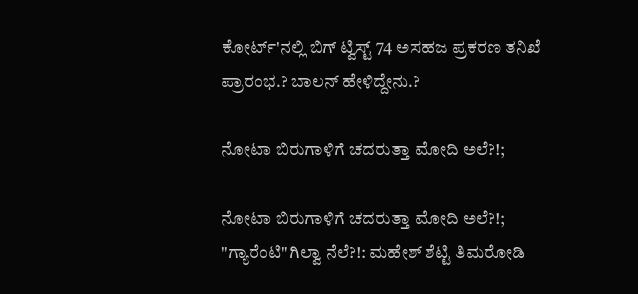ಕೋರ್ಟ್'ನಲ್ಲಿ ಬಿಗ್ ಟ್ವಿಸ್ಟ್ 74 ಅಸಹಜ ಪ್ರಕರಣ ತನಿಖೆ ಪ್ರಾರಂಭ.? ಬಾಲನ್ ಹೇಳಿದ್ದೇನು.?

ನೋಟಾ ಬಿರುಗಾಳಿಗೆ ಚದರುತ್ತಾ ಮೋದಿ ಅಲೆ?!;

ನೋಟಾ ಬಿರುಗಾಳಿಗೆ ಚದರುತ್ತಾ ಮೋದಿ ಅಲೆ?!; "ಗ್ಯಾರೆಂಟಿ"ಗಿಲ್ವಾ ನೆಲೆ?!: ಮಹೇಶ್ ಶೆಟ್ಟಿ ತಿಮರೋಡಿ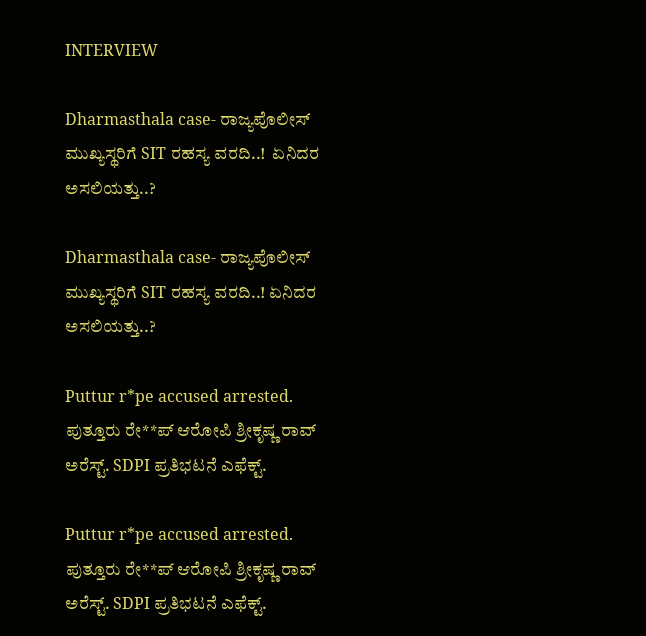INTERVIEW

Dharmasthala case- ರಾಜ್ಯಪೊಲೀಸ್ ಮುಖ್ಯಸ್ಥರಿಗೆ SIT ರಹಸ್ಯ ವರದಿ..!  ಏನಿದರ ಅಸಲಿಯತ್ತು..?

Dharmasthala case- ರಾಜ್ಯಪೊಲೀಸ್ ಮುಖ್ಯಸ್ಥರಿಗೆ SIT ರಹಸ್ಯ ವರದಿ..! ಏನಿದರ ಅಸಲಿಯತ್ತು..?

Puttur r*pe accused arrested. ಪುತ್ತೂರು ರೇ**ಪ್ ಆರೋಪಿ ಶ್ರೀಕೃಷ್ಣ ರಾವ್ ಅರೆಸ್ಟ್. SDPI ಪ್ರತಿಭಟನೆ ಎಫೆಕ್ಟ್.

Puttur r*pe accused arrested. ಪುತ್ತೂರು ರೇ**ಪ್ ಆರೋಪಿ ಶ್ರೀಕೃಷ್ಣ ರಾವ್ ಅರೆಸ್ಟ್. SDPI ಪ್ರತಿಭಟನೆ ಎಫೆಕ್ಟ್.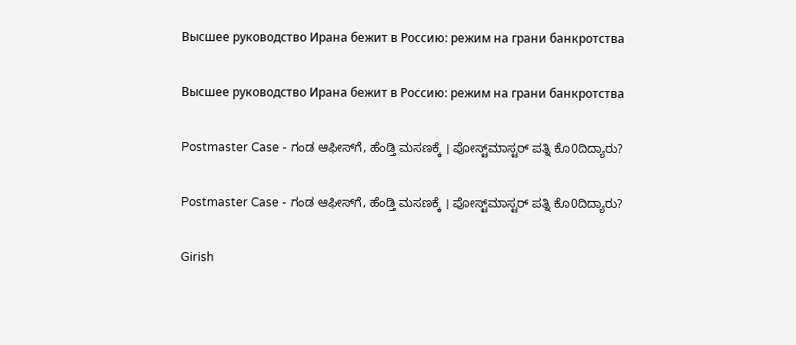Высшее руководство Ирана бежит в Россию: режим на грани банкротства

Высшее руководство Ирана бежит в Россию: режим на грани банкротства

Postmaster Case - ಗಂಡ ಆಫೀಸ್‌ಗೆ, ಹೆಂಡ್ತಿ ಮಸಣಕ್ಕೆ । ಪೋಸ್ಟ್‌ಮಾಸ್ಟರ್‌ ಪತ್ನಿ ಕೊ0ದಿದ್ಯಾರು?

Postmaster Case - ಗಂಡ ಆಫೀಸ್‌ಗೆ, ಹೆಂಡ್ತಿ ಮಸಣಕ್ಕೆ । ಪೋಸ್ಟ್‌ಮಾಸ್ಟರ್‌ ಪತ್ನಿ ಕೊ0ದಿದ್ಯಾರು?

Girish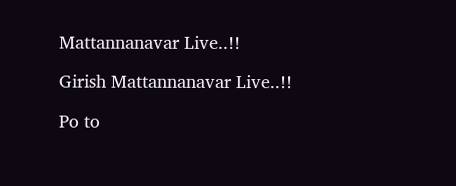Mattannanavar Live..!!

Girish Mattannanavar Live..!!

Po to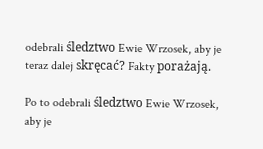odebrali śledztwo Ewie Wrzosek, aby je teraz dalej skręcać? Fakty porażają.

Po to odebrali śledztwo Ewie Wrzosek, aby je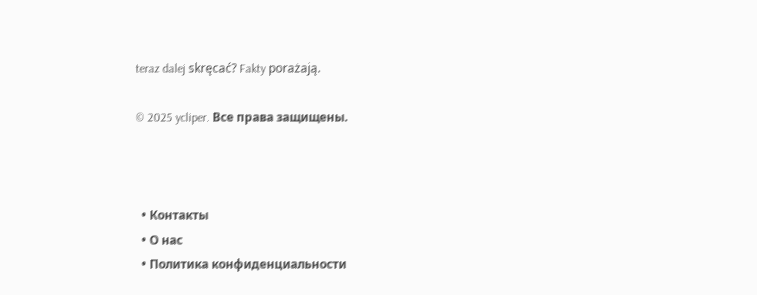teraz dalej skręcać? Fakty porażają.

© 2025 ycliper. Все права защищены.



  • Контакты
  • О нас
  • Политика конфиденциальности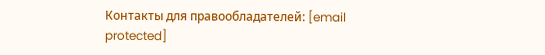Контакты для правообладателей: [email protected]